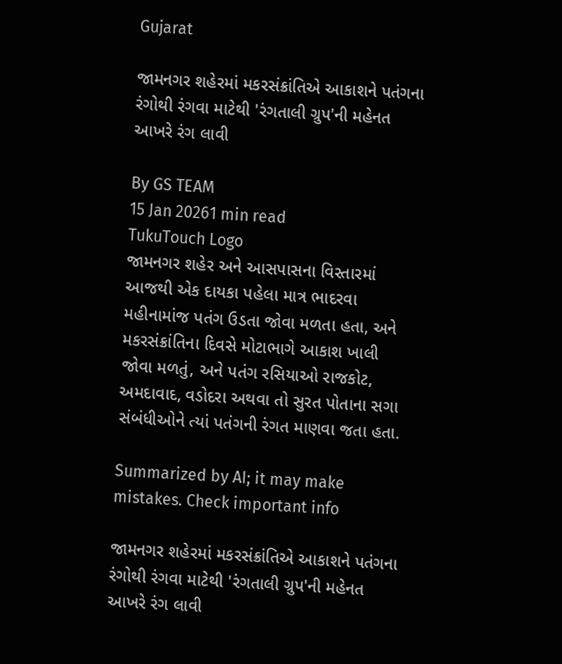Gujarat

જામનગર શહેરમાં મકરસંક્રાંતિએ આકાશને પતંગના રંગોથી રંગવા માટેથી 'રંગતાલી ગ્રુપ'ની મહેનત આખરે રંગ લાવી

By GS TEAM
15 Jan 20261 min read
TukuTouch Logo
જામનગર શહેર અને આસપાસના વિસ્તારમાં આજથી એક દાયકા પહેલા માત્ર ભાદરવા મહીનામાંજ પતંગ ઉડતા જોવા મળતા હતા, અને મકરસંક્રાંતિના દિવસે મોટાભાગે આકાશ ખાલી જોવા મળતું, અને પતંગ રસિયાઓ રાજકોટ, અમદાવાદ, વડોદરા અથવા તો સુરત પોતાના સગા સંબંધીઓને ત્યાં પતંગની રંગત માણવા જતા હતા.

Summarized by AI; it may make mistakes. Check important info

જામનગર શહેરમાં મકરસંક્રાંતિએ આકાશને પતંગના રંગોથી રંગવા માટેથી 'રંગતાલી ગ્રુપ'ની મહેનત આખરે રંગ લાવી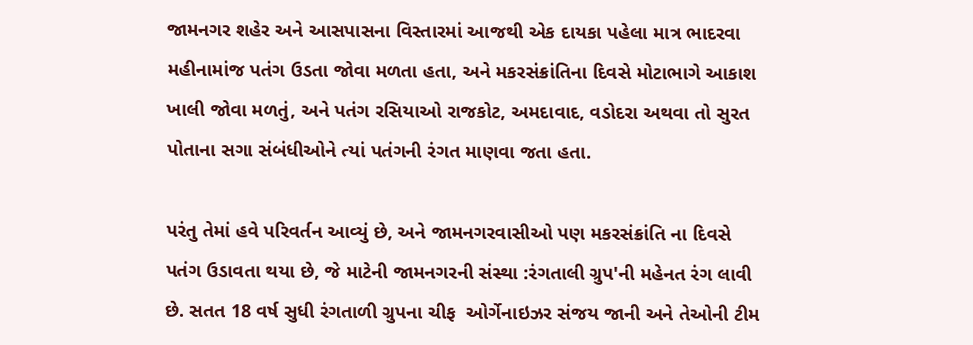જામનગર શહેર અને આસપાસના વિસ્તારમાં આજથી એક દાયકા પહેલા માત્ર ભાદરવા મહીનામાંજ પતંગ ઉડતા જોવા મળતા હતા, અને મકરસંક્રાંતિના દિવસે મોટાભાગે આકાશ ખાલી જોવા મળતું, અને પતંગ રસિયાઓ રાજકોટ, અમદાવાદ, વડોદરા અથવા તો સુરત પોતાના સગા સંબંધીઓને ત્યાં પતંગની રંગત માણવા જતા હતા.

પરંતુ તેમાં હવે પરિવર્તન આવ્યું છે, અને જામનગરવાસીઓ પણ મકરસંક્રાંતિ ના દિવસે પતંગ ઉડાવતા થયા છે, જે માટેની જામનગરની સંસ્થા :રંગતાલી ગ્રુપ'ની મહેનત રંગ લાવી છે. સતત 18 વર્ષ સુધી રંગતાળી ગ્રુપના ચીફ  ઓર્ગેનાઇઝર સંજય જાની અને તેઓની ટીમ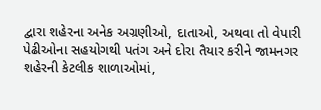દ્વારા શહેરના અનેક અગ્રણીઓ, દાતાઓ, અથવા તો વેપારી પેઢીઓના સહયોગથી પતંગ અને દોરા તૈયાર કરીને જામનગર શહેરની કેટલીક શાળાઓમાં,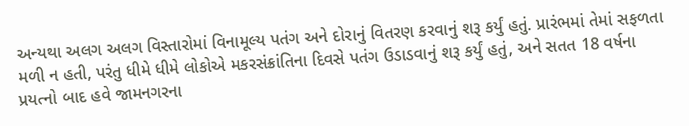અન્યથા અલગ અલગ વિસ્તારોમાં વિનામૂલ્ય પતંગ અને દોરાનું વિતરણ કરવાનું શરૂ કર્યું હતું. પ્રારંભમાં તેમાં સફળતા મળી ન હતી, પરંતુ ધીમે ધીમે લોકોએ મકરસંક્રાંતિના દિવસે પતંગ ઉડાડવાનું શરૂ કર્યું હતું, અને સતત 18 વર્ષના પ્રયત્નો બાદ હવે જામનગરના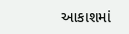આકાશમાં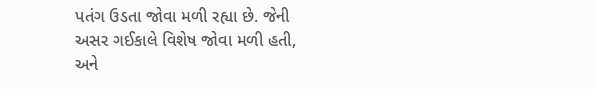પતંગ ઉડતા જોવા મળી રહ્યા છે. જેની અસર ગઈકાલે વિશેષ જોવા મળી હતી, અને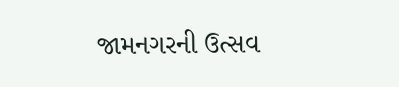જામનગરની ઉત્સવ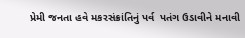પ્રેમી જનતા હવે મકરસંક્રાંતિનું પર્વ  પતંગ ઉડાવીને મનાવી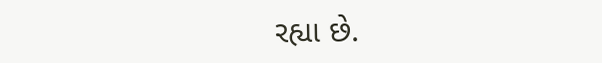રહ્યા છે.